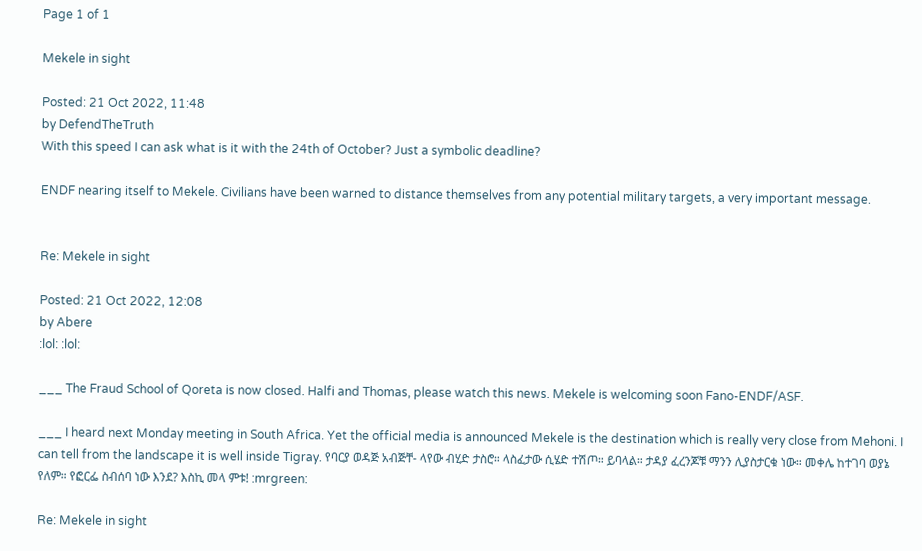Page 1 of 1

Mekele in sight

Posted: 21 Oct 2022, 11:48
by DefendTheTruth
With this speed I can ask what is it with the 24th of October? Just a symbolic deadline?

ENDF nearing itself to Mekele. Civilians have been warned to distance themselves from any potential military targets, a very important message.


Re: Mekele in sight

Posted: 21 Oct 2022, 12:08
by Abere
:lol: :lol:

___ The Fraud School of Qoreta is now closed. Halfi and Thomas, please watch this news. Mekele is welcoming soon Fano-ENDF/ASF.

___ I heard next Monday meeting in South Africa. Yet the official media is announced Mekele is the destination which is really very close from Mehoni. I can tell from the landscape it is well inside Tigray. የባርያ ወዳጅ አብጅቸ- ላየው ብሂድ ታስሮ። ላስፈታው ሲሄድ ተሽጦ። ይባላል። ታዳያ ፈረንጆቹ ማንን ሊያስታርቁ ነው። መቀሌ ከተገባ ወያኔ የለም። የፎርፌ ስብሰባ ነው እንደ? እስኪ መላ ምቱ! :mrgreen:

Re: Mekele in sight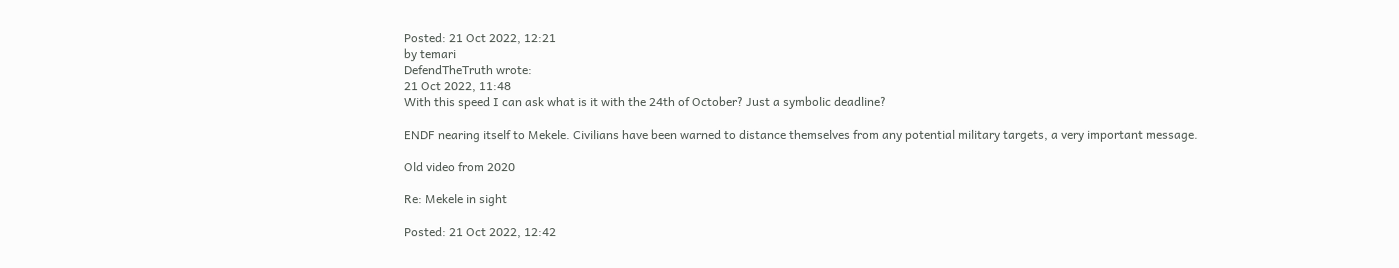Posted: 21 Oct 2022, 12:21
by temari
DefendTheTruth wrote:
21 Oct 2022, 11:48
With this speed I can ask what is it with the 24th of October? Just a symbolic deadline?

ENDF nearing itself to Mekele. Civilians have been warned to distance themselves from any potential military targets, a very important message.

Old video from 2020

Re: Mekele in sight

Posted: 21 Oct 2022, 12:42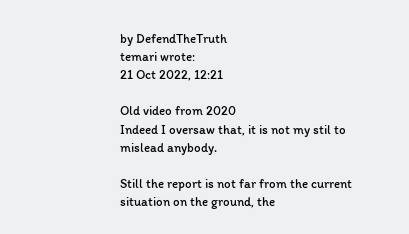by DefendTheTruth
temari wrote:
21 Oct 2022, 12:21

Old video from 2020
Indeed I oversaw that, it is not my stil to mislead anybody.

Still the report is not far from the current situation on the ground, the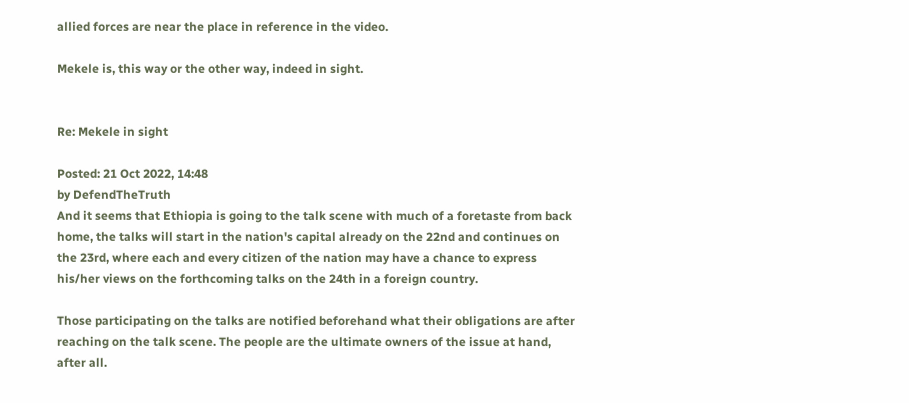allied forces are near the place in reference in the video.

Mekele is, this way or the other way, indeed in sight.


Re: Mekele in sight

Posted: 21 Oct 2022, 14:48
by DefendTheTruth
And it seems that Ethiopia is going to the talk scene with much of a foretaste from back home, the talks will start in the nation's capital already on the 22nd and continues on the 23rd, where each and every citizen of the nation may have a chance to express his/her views on the forthcoming talks on the 24th in a foreign country.

Those participating on the talks are notified beforehand what their obligations are after reaching on the talk scene. The people are the ultimate owners of the issue at hand, after all.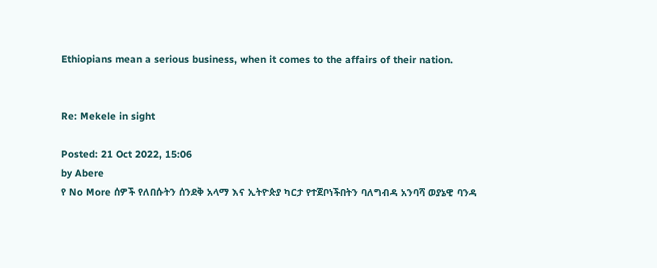Ethiopians mean a serious business, when it comes to the affairs of their nation.


Re: Mekele in sight

Posted: 21 Oct 2022, 15:06
by Abere
የ No More ሰዎች የለበሱትን ሰንደቅ አላማ እና ኢትዮጵያ ካርታ የተጀቦነችበትን ባለግብዳ አንባሻ ወያኔዊ ባንዳ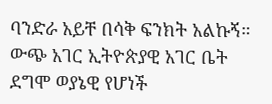ባንድራ አይቸ በሳቅ ፍንክት አልኩኝ። ውጭ አገር ኢትዮጵያዊ አገር ቤት ደግሞ ወያኔዊ የሆነች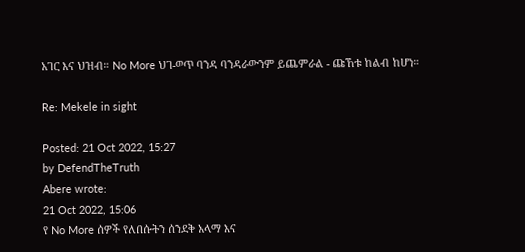አገር እና ህዝብ። No More ህገ-ወጥ ባንዳ ባንዳራውንም ይጨምራል - ጩኸቱ ከልብ ከሆነ።

Re: Mekele in sight

Posted: 21 Oct 2022, 15:27
by DefendTheTruth
Abere wrote:
21 Oct 2022, 15:06
የ No More ሰዎች የለበሱትን ሰንደቅ አላማ እና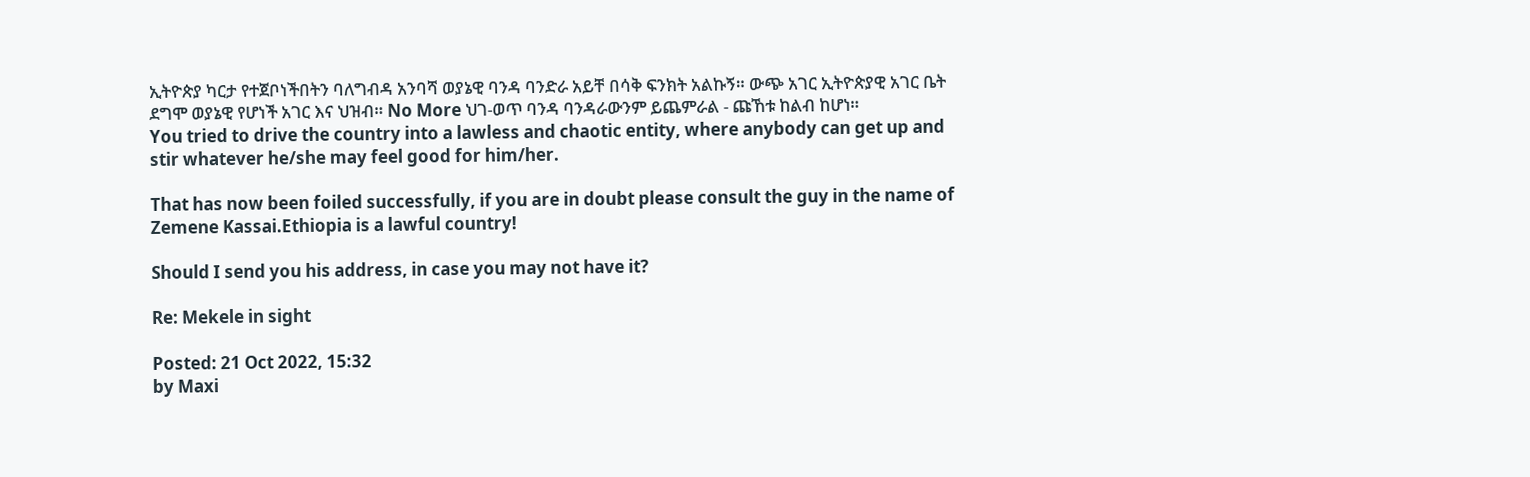ኢትዮጵያ ካርታ የተጀቦነችበትን ባለግብዳ አንባሻ ወያኔዊ ባንዳ ባንድራ አይቸ በሳቅ ፍንክት አልኩኝ። ውጭ አገር ኢትዮጵያዊ አገር ቤት ደግሞ ወያኔዊ የሆነች አገር እና ህዝብ። No More ህገ-ወጥ ባንዳ ባንዳራውንም ይጨምራል - ጩኸቱ ከልብ ከሆነ።
You tried to drive the country into a lawless and chaotic entity, where anybody can get up and stir whatever he/she may feel good for him/her.

That has now been foiled successfully, if you are in doubt please consult the guy in the name of Zemene Kassai.Ethiopia is a lawful country!

Should I send you his address, in case you may not have it?

Re: Mekele in sight

Posted: 21 Oct 2022, 15:32
by Maxi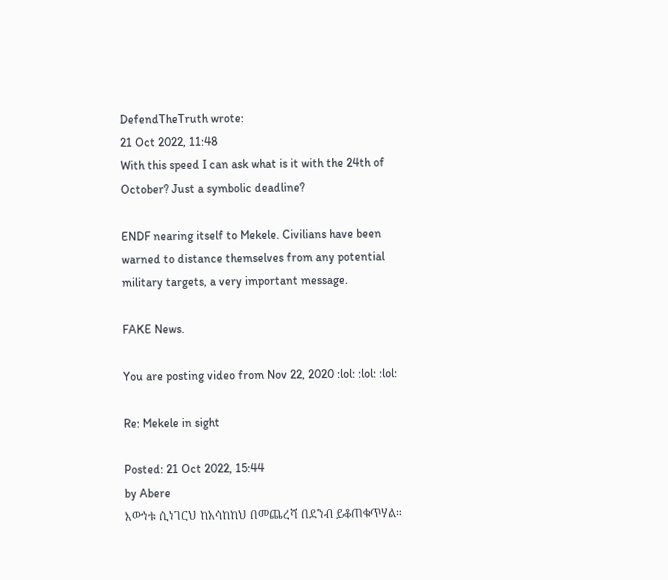DefendTheTruth wrote:
21 Oct 2022, 11:48
With this speed I can ask what is it with the 24th of October? Just a symbolic deadline?

ENDF nearing itself to Mekele. Civilians have been warned to distance themselves from any potential military targets, a very important message.

FAKE News.

You are posting video from Nov 22, 2020 :lol: :lol: :lol:

Re: Mekele in sight

Posted: 21 Oct 2022, 15:44
by Abere
እውነቱ ሲነገርህ ከአሳከከህ በመጨረሻ በደንብ ይቆጠቁጥሃል።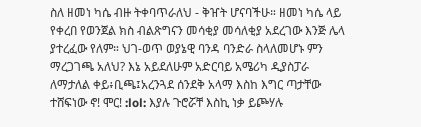ስለ ዘመነ ካሴ ብዙ ትቀባጥራለህ - ቅዠት ሆናባችሁ። ዘመነ ካሴ ላይ የቀረበ የወንጀል ክስ ብልጽግናን መሳቂያ መሳለቂያ አደረገው እንጅ ሌላ ያተረፈው የለም። ህገ-ወጥ ወያኔዊ ባንዳ ባንድራ ስላለመሆኑ ምን ማረጋገጫ አለህ? እኔ አይደለሁም አድርባይ አሜሪካ ዲያስፓራ ለማታለል ቀይ፥ቢጫ፤አረንጓደ ሰንደቅ አላማ እስከ እግር ጣታቸው ተሸፍነው ኖ! ሞር! :lol: እያሉ ጉሮሯቸ እስኪ ነቃ ይጮሃሉ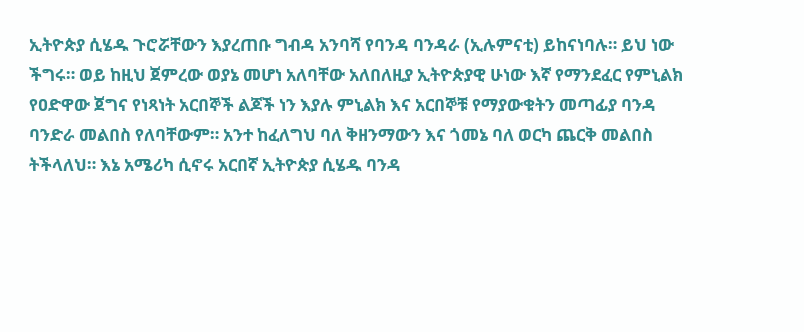ኢትዮጵያ ሲሄዱ ጉሮሯቸውን እያረጠቡ ግብዳ አንባሻ የባንዳ ባንዳራ (ኢሉምናቲ) ይከናነባሉ። ይህ ነው ችግሩ። ወይ ከዚህ ጀምረው ወያኔ መሆነ አለባቸው አለበለዚያ ኢትዮጵያዊ ሁነው እኛ የማንደፈር የምኒልክ የዐድዋው ጀግና የነጻነት አርበኞች ልጆች ነን እያሉ ምኒልክ እና አርበኞቹ የማያውቁትን መጣፊያ ባንዳ ባንድራ መልበስ የለባቸውም። አንተ ከፈለግህ ባለ ቅዘንማውን እና ጎመኔ ባለ ወርካ ጨርቅ መልበስ ትችላለህ። እኔ አሜሪካ ሲኖሩ አርበኛ ኢትዮጵያ ሲሄዱ ባንዳ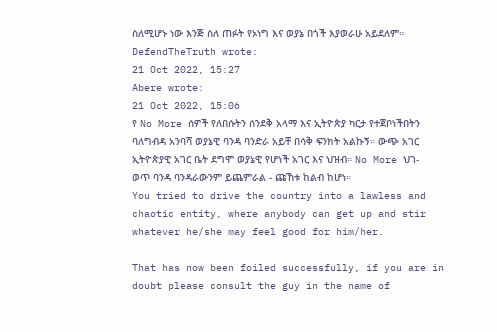ስለሚሆኑ ነው እንጅ ስለ ጠፉት የኦነግ እና ወያኔ በጎች እያወራሁ አይደለም።
DefendTheTruth wrote:
21 Oct 2022, 15:27
Abere wrote:
21 Oct 2022, 15:06
የ No More ሰዎች የለበሱትን ሰንደቅ አላማ እና ኢትዮጵያ ካርታ የተጀቦነችበትን ባለግብዳ አንባሻ ወያኔዊ ባንዳ ባንድራ አይቸ በሳቅ ፍንክት አልኩኝ። ውጭ አገር ኢትዮጵያዊ አገር ቤት ደግሞ ወያኔዊ የሆነች አገር እና ህዝብ። No More ህገ-ወጥ ባንዳ ባንዳራውንም ይጨምራል - ጩኸቱ ከልብ ከሆነ።
You tried to drive the country into a lawless and chaotic entity, where anybody can get up and stir whatever he/she may feel good for him/her.

That has now been foiled successfully, if you are in doubt please consult the guy in the name of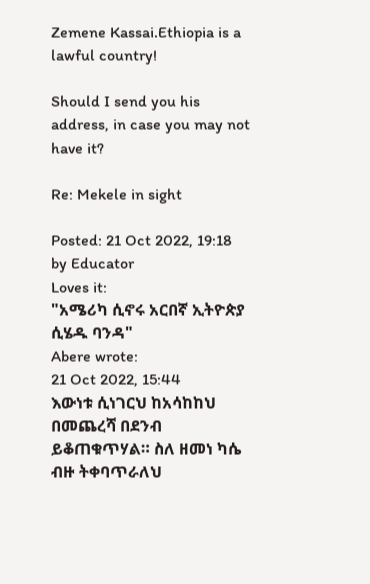Zemene Kassai.Ethiopia is a lawful country!

Should I send you his address, in case you may not have it?

Re: Mekele in sight

Posted: 21 Oct 2022, 19:18
by Educator
Loves it:
"አሜሪካ ሲኖሩ አርበኛ ኢትዮጵያ ሲሄዱ ባንዳ"
Abere wrote:
21 Oct 2022, 15:44
እውነቱ ሲነገርህ ከአሳከከህ በመጨረሻ በደንብ ይቆጠቁጥሃል። ስለ ዘመነ ካሴ ብዙ ትቀባጥራለህ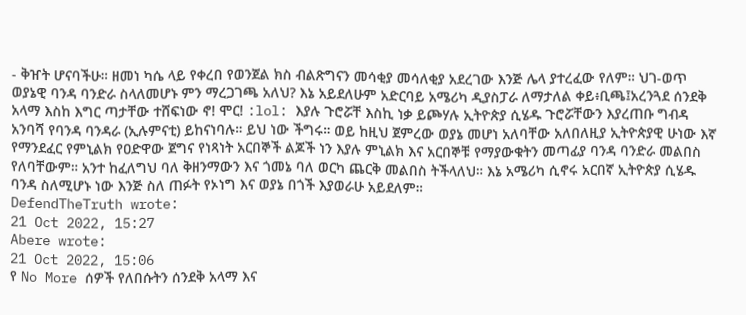- ቅዠት ሆናባችሁ። ዘመነ ካሴ ላይ የቀረበ የወንጀል ክስ ብልጽግናን መሳቂያ መሳለቂያ አደረገው እንጅ ሌላ ያተረፈው የለም። ህገ-ወጥ ወያኔዊ ባንዳ ባንድራ ስላለመሆኑ ምን ማረጋገጫ አለህ? እኔ አይደለሁም አድርባይ አሜሪካ ዲያስፓራ ለማታለል ቀይ፥ቢጫ፤አረንጓደ ሰንደቅ አላማ እስከ እግር ጣታቸው ተሸፍነው ኖ! ሞር! :lol: እያሉ ጉሮሯቸ እስኪ ነቃ ይጮሃሉ ኢትዮጵያ ሲሄዱ ጉሮሯቸውን እያረጠቡ ግብዳ አንባሻ የባንዳ ባንዳራ (ኢሉምናቲ) ይከናነባሉ። ይህ ነው ችግሩ። ወይ ከዚህ ጀምረው ወያኔ መሆነ አለባቸው አለበለዚያ ኢትዮጵያዊ ሁነው እኛ የማንደፈር የምኒልክ የዐድዋው ጀግና የነጻነት አርበኞች ልጆች ነን እያሉ ምኒልክ እና አርበኞቹ የማያውቁትን መጣፊያ ባንዳ ባንድራ መልበስ የለባቸውም። አንተ ከፈለግህ ባለ ቅዘንማውን እና ጎመኔ ባለ ወርካ ጨርቅ መልበስ ትችላለህ። እኔ አሜሪካ ሲኖሩ አርበኛ ኢትዮጵያ ሲሄዱ ባንዳ ስለሚሆኑ ነው እንጅ ስለ ጠፉት የኦነግ እና ወያኔ በጎች እያወራሁ አይደለም።
DefendTheTruth wrote:
21 Oct 2022, 15:27
Abere wrote:
21 Oct 2022, 15:06
የ No More ሰዎች የለበሱትን ሰንደቅ አላማ እና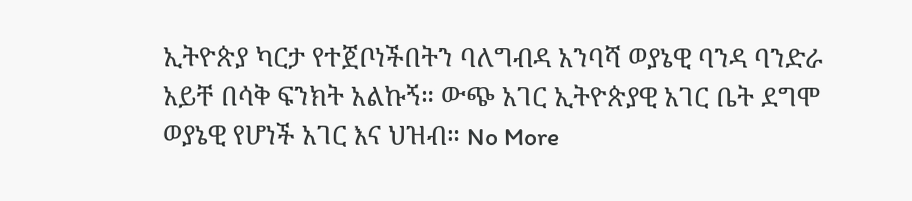ኢትዮጵያ ካርታ የተጀቦነችበትን ባለግብዳ አንባሻ ወያኔዊ ባንዳ ባንድራ አይቸ በሳቅ ፍንክት አልኩኝ። ውጭ አገር ኢትዮጵያዊ አገር ቤት ደግሞ ወያኔዊ የሆነች አገር እና ህዝብ። No More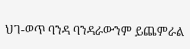ህገ-ወጥ ባንዳ ባንዳራውንም ይጨምራል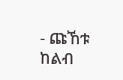- ጩኸቱ ከልብ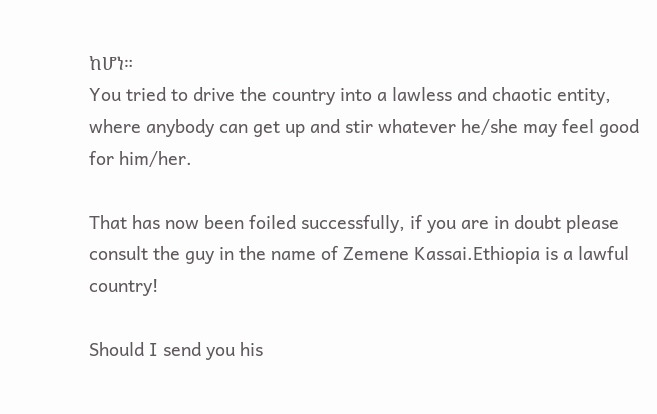ከሆነ።
You tried to drive the country into a lawless and chaotic entity, where anybody can get up and stir whatever he/she may feel good for him/her.

That has now been foiled successfully, if you are in doubt please consult the guy in the name of Zemene Kassai.Ethiopia is a lawful country!

Should I send you his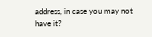address, in case you may not have it?